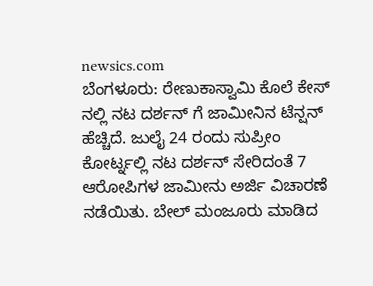newsics.com
ಬೆಂಗಳೂರು: ರೇಣುಕಾಸ್ವಾಮಿ ಕೊಲೆ ಕೇಸ್ ನಲ್ಲಿ ನಟ ದರ್ಶನ್ ಗೆ ಜಾಮೀನಿನ ಟೆನ್ಷನ್ ಹೆಚ್ಚಿದೆ. ಜುಲೈ 24 ರಂದು ಸುಪ್ರೀಂ ಕೋರ್ಟ್ನಲ್ಲಿ ನಟ ದರ್ಶನ್ ಸೇರಿದಂತೆ 7 ಆರೋಪಿಗಳ ಜಾಮೀನು ಅರ್ಜಿ ವಿಚಾರಣೆ ನಡೆಯಿತು. ಬೇಲ್ ಮಂಜೂರು ಮಾಡಿದ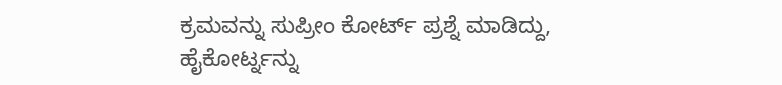ಕ್ರಮವನ್ನು ಸುಪ್ರೀಂ ಕೋರ್ಟ್ ಪ್ರಶ್ನೆ ಮಾಡಿದ್ದು, ಹೈಕೋರ್ಟ್ನನ್ನು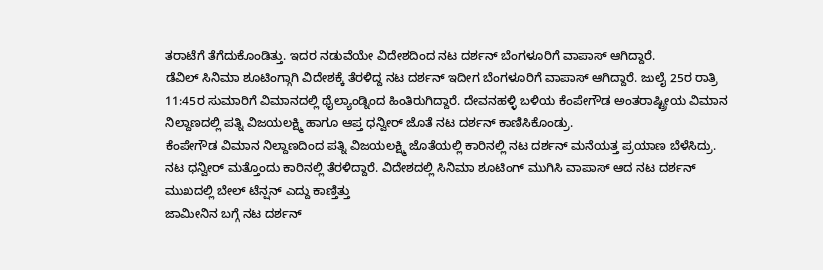ತರಾಟೆಗೆ ತೆಗೆದುಕೊಂಡಿತ್ತು. ಇದರ ನಡುವೆಯೇ ವಿದೇಶದಿಂದ ನಟ ದರ್ಶನ್ ಬೆಂಗಳೂರಿಗೆ ವಾಪಾಸ್ ಆಗಿದ್ದಾರೆ.
ಡೆವಿಲ್ ಸಿನಿಮಾ ಶೂಟಿಂಗ್ಗಾಗಿ ವಿದೇಶಕ್ಕೆ ತೆರಳಿದ್ದ ನಟ ದರ್ಶನ್ ಇದೀಗ ಬೆಂಗಳೂರಿಗೆ ವಾಪಾಸ್ ಆಗಿದ್ದಾರೆ. ಜುಲೈ 25ರ ರಾತ್ರಿ 11:45ರ ಸುಮಾರಿಗೆ ವಿಮಾನದಲ್ಲಿ ಥೈಲ್ಯಾಂಡ್ನಿಂದ ಹಿಂತಿರುಗಿದ್ದಾರೆ. ದೇವನಹಳ್ಳಿ ಬಳಿಯ ಕೆಂಪೇಗೌಡ ಅಂತರಾಷ್ಟ್ರೀಯ ವಿಮಾನ ನಿಲ್ದಾಣದಲ್ಲಿ ಪತ್ನಿ ವಿಜಯಲಕ್ಷ್ಮಿ ಹಾಗೂ ಆಪ್ತ ಧನ್ವೀರ್ ಜೊತೆ ನಟ ದರ್ಶನ್ ಕಾಣಿಸಿಕೊಂಡ್ರು.
ಕೆಂಪೇಗೌಡ ವಿಮಾನ ನಿಲ್ದಾಣದಿಂದ ಪತ್ನಿ ವಿಜಯಲಕ್ಷ್ಮಿ ಜೊತೆಯಲ್ಲಿ ಕಾರಿನಲ್ಲಿ ನಟ ದರ್ಶನ್ ಮನೆಯತ್ತ ಪ್ರಯಾಣ ಬೆಳೆಸಿದ್ರು. ನಟ ಧನ್ವೀರ್ ಮತ್ತೊಂದು ಕಾರಿನಲ್ಲಿ ತೆರಳಿದ್ದಾರೆ. ವಿದೇಶದಲ್ಲಿ ಸಿನಿಮಾ ಶೂಟಿಂಗ್ ಮುಗಿಸಿ ವಾಪಾಸ್ ಆದ ನಟ ದರ್ಶನ್ ಮುಖದಲ್ಲಿ ಬೇಲ್ ಟೆನ್ಷನ್ ಎದ್ದು ಕಾಣ್ತಿತ್ತು
ಜಾಮೀನಿನ ಬಗ್ಗೆ ನಟ ದರ್ಶನ್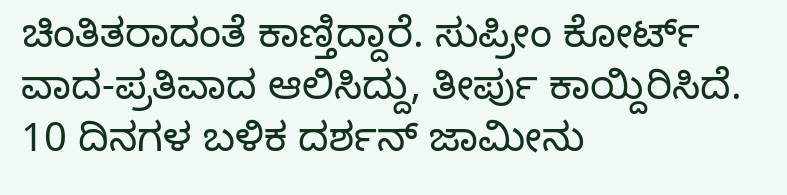ಚಿಂತಿತರಾದಂತೆ ಕಾಣ್ತಿದ್ದಾರೆ. ಸುಪ್ರೀಂ ಕೋರ್ಟ್ ವಾದ-ಪ್ರತಿವಾದ ಆಲಿಸಿದ್ದು, ತೀರ್ಪು ಕಾಯ್ದಿರಿಸಿದೆ. 10 ದಿನಗಳ ಬಳಿಕ ದರ್ಶನ್ ಜಾಮೀನು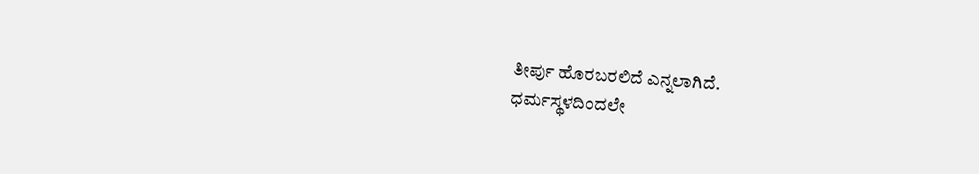ತೀರ್ಪು ಹೊರಬರಲಿದೆ ಎನ್ನಲಾಗಿದೆ.
ಧರ್ಮಸ್ಥಳದಿಂದಲೇ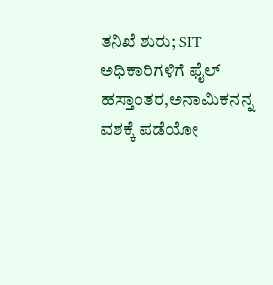ತನಿಖೆ ಶುರು; SIT ಅಧಿಕಾರಿಗಳಿಗೆ ಫೈಲ್ ಹಸ್ತಾಂತರ,ಅನಾಮಿಕನನ್ನ ವಶಕ್ಕೆ ಪಡೆಯೋ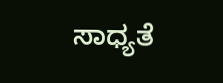ಸಾಧ್ಯತೆ